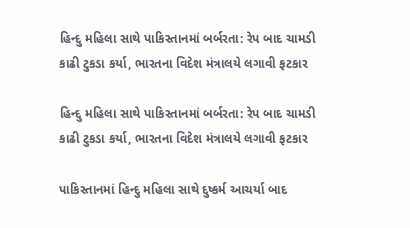હિન્દુ મહિલા સાથે પાકિસ્તાનમાં બર્બરતા: રેપ બાદ ચામડી કાઢી ટુકડા કર્યા, ભારતના વિદેશ મંત્રાલયે લગાવી ફટકાર

હિન્દુ મહિલા સાથે પાકિસ્તાનમાં બર્બરતા: રેપ બાદ ચામડી કાઢી ટુકડા કર્યા, ભારતના વિદેશ મંત્રાલયે લગાવી ફટકાર

પાકિસ્તાનમાં હિન્દુ મહિલા સાથે દુષ્કર્મ આચર્યા બાદ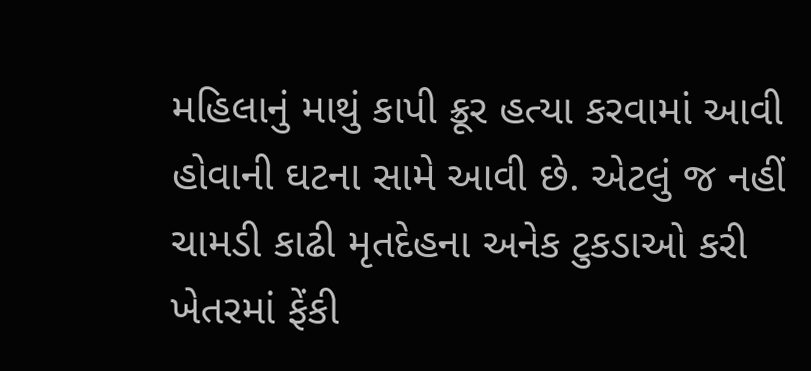મહિલાનું માથું કાપી ક્રૂર હત્યા કરવામાં આવી હોવાની ઘટના સામે આવી છે. એટલું જ નહીં ચામડી કાઢી મૃતદેહના અનેક ટુકડાઓ કરી ખેતરમાં ફેંકી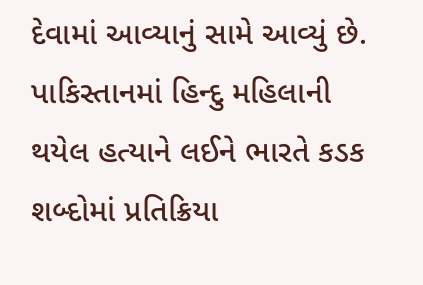દેવામાં આવ્યાનું સામે આવ્યું છે. પાકિસ્તાનમાં હિન્દુ મહિલાની થયેલ હત્યાને લઈને ભારતે કડક શબ્દોમાં પ્રતિક્રિયા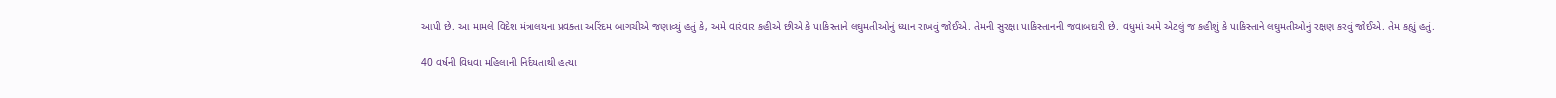આપી છે. આ મામલે વિદેશ મંત્રાલયના પ્રવક્તા અરિંદમ બાગચીએ જણાવ્યું હતું કે, અમે વારંવાર કહીએ છીએ કે પાકિસ્તાને લઘુમતીઓનું ધ્યાન રાખવું જોઈએ. તેમની સુરક્ષા પાકિસ્તાનની જવાબદારી છે. વધુમાં અમે એટલું જ કહીશું કે પાકિસ્તાને લઘુમતીઓનું રક્ષણ કરવું જોઈએ. તેમ કહ્યું હતું.

40 વર્ષની વિધવા મહિલાની નિર્દયતાથી હત્યા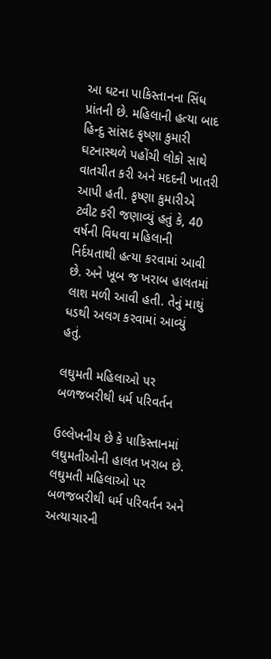આ ઘટના પાકિસ્તાનના સિંધ પ્રાંતની છે. મહિલાની હત્યા બાદ હિન્દુ સાંસદ કૃષ્ણા કુમારી ઘટનાસ્થળે પહોંચી લોકો સાથે વાતચીત કરી અને મદદની ખાતરી આપી હતી. કૃષ્ણા કુમારીએ ટ્વીટ કરી જણાવ્યું હતું કે, 40 વર્ષની વિધવા મહિલાની નિર્દયતાથી હત્યા કરવામાં આવી છે. અને ખૂબ જ ખરાબ હાલતમાં લાશ મળી આવી હતી. તેનું માથું ધડથી અલગ કરવામાં આવ્યું હતું.

લઘુમતી મહિલાઓ પર બળજબરીથી ધર્મ પરિવર્તન

ઉલ્લેખનીય છે કે પાકિસ્તાનમાં લઘુમતીઓની હાલત ખરાબ છે. લઘુમતી મહિલાઓ પર બળજબરીથી ધર્મ પરિવર્તન અને અત્યાચારની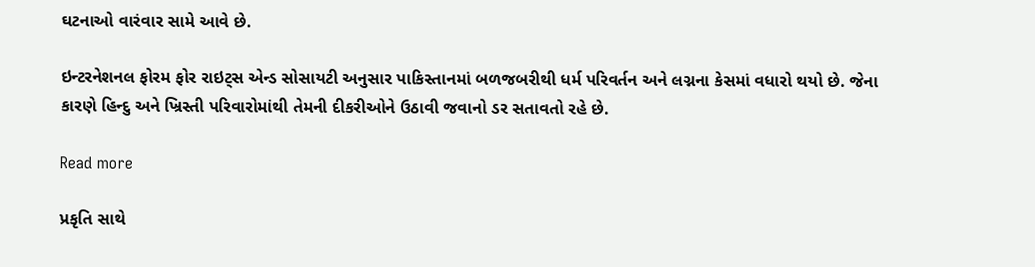ઘટનાઓ વારંવાર સામે આવે છે.

ઇન્ટરનેશનલ ફોરમ ફોર રાઇટ્સ એન્ડ સોસાયટી અનુસાર પાકિસ્તાનમાં બળજબરીથી ધર્મ પરિવર્તન અને લગ્નના કેસમાં વધારો થયો છે. જેના કારણે હિન્દુ અને ખ્રિસ્તી પરિવારોમાંથી તેમની દીકરીઓને ઉઠાવી જવાનો ડર સતાવતો રહે છે.

Read more

પ્રકૃતિ સાથે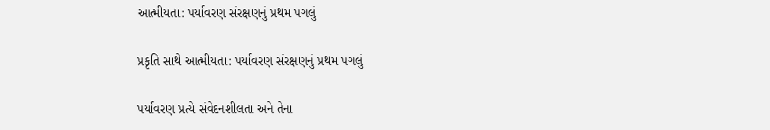આત્મીયતા: પર્યાવરણ સંરક્ષણનું પ્રથમ પગલું

પ્રકૃતિ સાથે આત્મીયતા: પર્યાવરણ સંરક્ષણનું પ્રથમ પગલું

પર્યાવરણ પ્રત્યે સંવેદનશીલતા અને તેના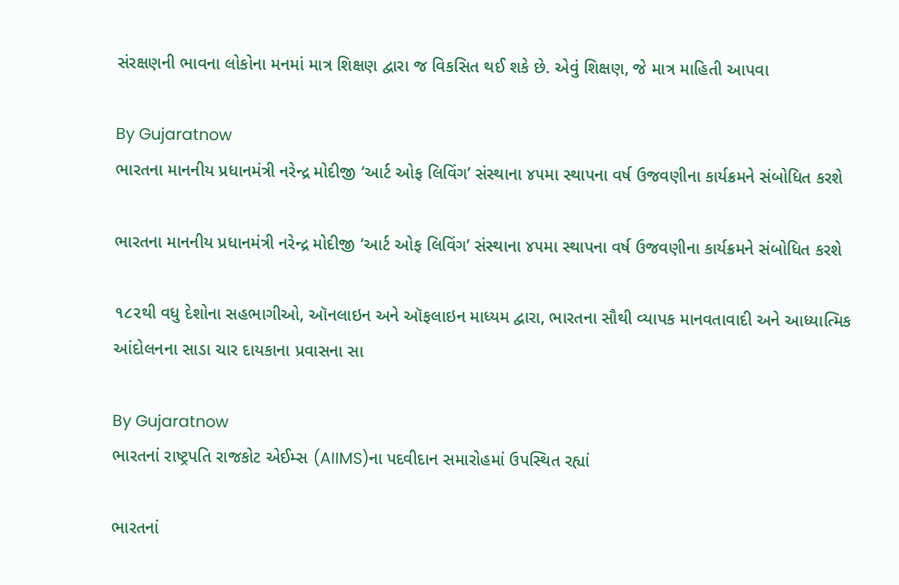સંરક્ષણની ભાવના લોકોના મનમાં માત્ર શિક્ષણ દ્વારા જ વિકસિત થઈ શકે છે. એવું શિક્ષણ, જે માત્ર માહિતી આપવા

By Gujaratnow
ભારતના માનનીય પ્રધાનમંત્રી નરેન્દ્ર મોદીજી ‘આર્ટ ઓફ લિવિંગ’ સંસ્થાના ૪૫મા સ્થાપના વર્ષ ઉજવણીના કાર્યક્રમને સંબોધિત કરશે

ભારતના માનનીય પ્રધાનમંત્રી નરેન્દ્ર મોદીજી ‘આર્ટ ઓફ લિવિંગ’ સંસ્થાના ૪૫મા સ્થાપના વર્ષ ઉજવણીના કાર્યક્રમને સંબોધિત કરશે

૧૮૨થી વધુ દેશોના સહભાગીઓ, ઑનલાઇન અને ઑફલાઇન માધ્યમ દ્વારા, ભારતના સૌથી વ્યાપક માનવતાવાદી અને આધ્યાત્મિક આંદોલનના સાડા ચાર દાયકાના પ્રવાસના સા

By Gujaratnow
ભારતનાં રાષ્ટ્રપતિ રાજકોટ એઈમ્સ (AIIMS)ના પદવીદાન સમારોહમાં ઉપસ્થિત રહ્યાં

ભારતનાં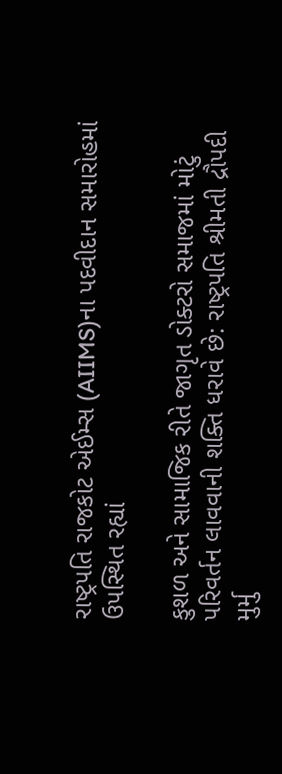રાષ્ટ્રપતિ રાજકોટ એઈમ્સ (AIIMS)ના પદવીદાન સમારોહમાં ઉપસ્થિત રહ્યાં

કુશળ અને સામાજિક રીતે જાગૃત ડોક્ટરો સમાજમાં મોટું પરિવર્તન લાવવાની શક્તિ ધરાવે છે: રાષ્ટ્રપતિ શ્રીમતી દ્રૌપદી મુર્મુ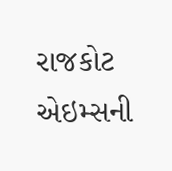રાજકોટ એઇમ્સની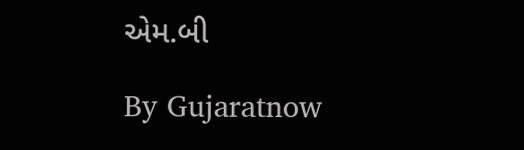એમ.બી

By Gujaratnow